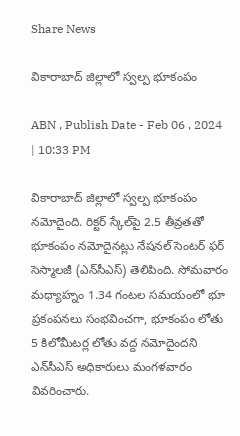Share News

వికారాబాద్‌ జిల్లాలో స్వల్ప భూకంపం

ABN , Publish Date - Feb 06 , 2024 | 10:33 PM

వికారాబాద్‌ జిల్లాలో స్వల్ప భూకంపం నమోదైంది. రిక్టర్‌ స్కేల్‌పై 2.5 తీవ్రతతో భూకంపం నమోదైనట్లు నేషనల్‌ సెంటర్‌ ఫర్‌ సెస్మాలజీ (ఎన్‌సీఎస్‌) తెలిపింది. సోమవారం మధ్యాహ్నం 1.34 గంటల సమయంలో భూ ప్రకంపనలు సంభవించగా, భూకంపం లోతు 5 కిలోమీటర్ల లోతు వద్ద నమోదైందని ఎన్‌సీఎస్‌ అధికారులు మంగళవారం వివరించారు.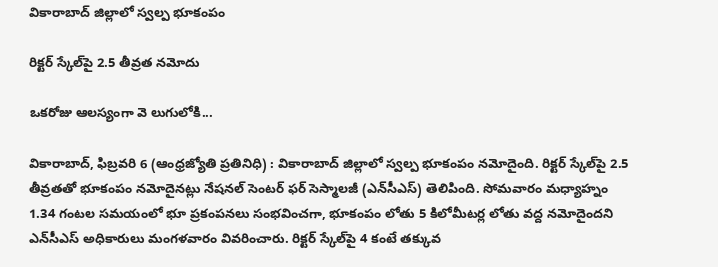వికారాబాద్‌ జిల్లాలో స్వల్ప భూకంపం

రిక్టర్‌ స్కేల్‌పై 2.5 తీవ్రత నమోదు

ఒకరోజు ఆలస్యంగా వె లుగులోకి...

వికారాబాద్‌, ఫిబ్రవరి 6 (ఆంధ్రజ్యోతి ప్రతినిధి) : వికారాబాద్‌ జిల్లాలో స్వల్ప భూకంపం నమోదైంది. రిక్టర్‌ స్కేల్‌పై 2.5 తీవ్రతతో భూకంపం నమోదైనట్లు నేషనల్‌ సెంటర్‌ ఫర్‌ సెస్మాలజీ (ఎన్‌సీఎస్‌) తెలిపింది. సోమవారం మధ్యాహ్నం 1.34 గంటల సమయంలో భూ ప్రకంపనలు సంభవించగా, భూకంపం లోతు 5 కిలోమీటర్ల లోతు వద్ద నమోదైందని ఎన్‌సీఎస్‌ అధికారులు మంగళవారం వివరించారు. రిక్టర్‌ స్కేల్‌పై 4 కంటే తక్కువ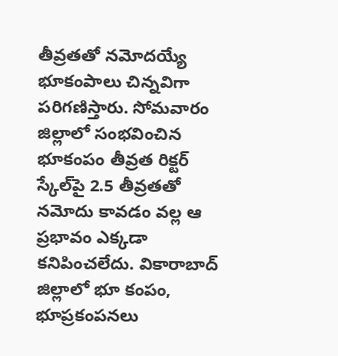తీవ్రతతో నమోదయ్యే భూకంపాలు చిన్నవిగా పరిగణిస్తారు. సోమవారం జిల్లాలో సంభవించిన భూకంపం తీవ్రత రిక్టర్‌ స్కేల్‌పై 2.5 తీవ్రతతో నమోదు కావడం వల్ల ఆ ప్రభావం ఎక్కడా కనిపించలేదు. వికారాబాద్‌ జిల్లాలో భూ కంపం, భూప్రకంపనలు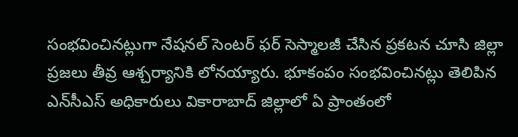సంభవించినట్లుగా నేషనల్‌ సెంటర్‌ ఫర్‌ సెస్మాలజీ చేసిన ప్రకటన చూసి జిల్లా ప్రజలు తీవ్ర ఆశ్చర్యానికి లోనయ్యారు. భూకంపం సంభవించినట్లు తెలిపిన ఎన్‌సీఎస్‌ అధికారులు వికారాబాద్‌ జిల్లాలో ఏ ప్రాంతంలో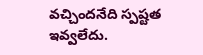వచ్చిందనేది స్పష్టత ఇవ్వలేదు.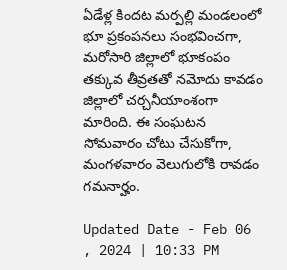ఏడేళ్ల కిందట మర్పల్లి మండలంలో భూ ప్రకంపనలు సంభవించగా, మరోసారి జిల్లాలో భూకంపం తక్కువ తీవ్రతతో నమోదు కావడం జిల్లాలో చర్చనీయాంశంగా మారింది. ఈ సంఘటన సోమవారం చోటు చేసుకోగా, మంగళవారం వెలుగులోకి రావడం గమనార్హం.

Updated Date - Feb 06 , 2024 | 10:33 PM